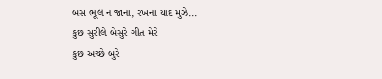બસ ભૂલ ન જાના, રખના યાદ મુઝે...
કુછ સુરીલે બેસુરે ગીત મેરે
કુછ અચ્છે બુરે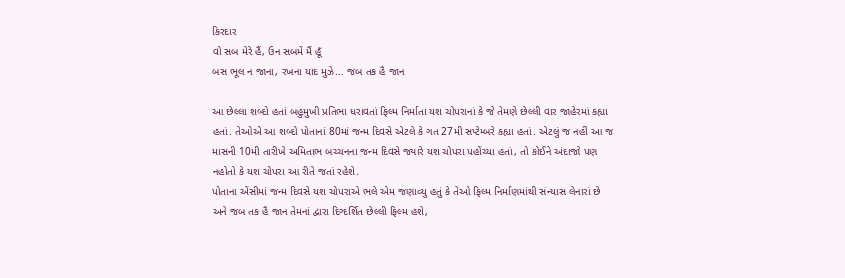કિરદાર
વો સબ મેરે હૈં, ઉન સબમેં મૈં હૂઁ
બસ ભૂલ ન જાના, રખના યાદ મુઝે... જબ તક હૈ જાન

આ છેલ્લા શબ્દો હતાં બહુમુખી પ્રતિભા ધરાવતાં ફિલ્મ નિર્માતા યશ ચોપરાનાં કે જે તેમણે છેલ્લી વાર જાહેરમાં કહ્યા હતાં. તેઓએ આ શબ્દો પોતાનાં 80માં જન્મ દિવસે એટલે કે ગત 27મી સપ્ટેમ્બરે કહ્યા હતાં. એટલું જ નહીં આ જ માસની 10મી તારીખે અમિતાભ બચ્ચનના જન્મ દિવસે જ્યારે યશ ચોપરા પહોંચ્યા હતાં, તો કોઈને અંદાજો પણ નહોતો કે યશ ચોપરા આ રીતે જતાં રહેશે.
પોતાના એંસીમાં જન્મ દિવસે યશ ચોપરાએ ભલે એમ જણાવ્યુ હતું કે તેઓ ફિલ્મ નિર્માણમાંથી સંન્યાસ લેનારાં છે અને જબ તક હૈ જાન તેમનાં દ્વારા દિગ્દર્શિત છેલ્લી ફિલ્મ હશે,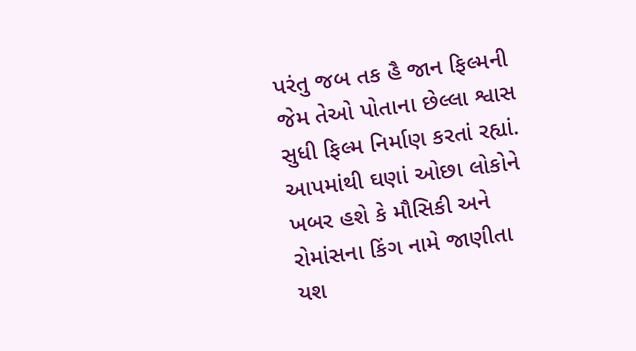પરંતુ જબ તક હૈ જાન ફિલ્મની જેમ તેઓ પોતાના છેલ્લા શ્વાસ સુધી ફિલ્મ નિર્માણ કરતાં રહ્યાં.
આપમાંથી ઘણાં ઓછા લોકોને ખબર હશે કે મૌસિકી અને રોમાંસના કિંગ નામે જાણીતા યશ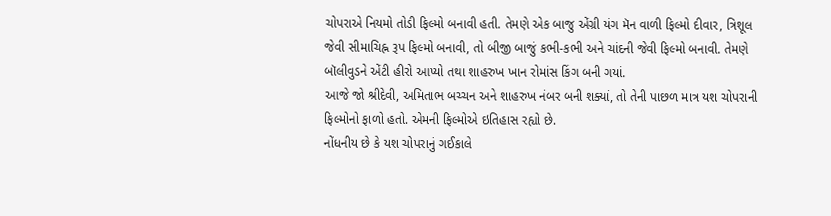ચોપરાએ નિયમો તોડી ફિલ્મો બનાવી હતી. તેમણે એક બાજુ એંગ્રી યંગ મૅન વાળી ફિલ્મો દીવાર, ત્રિશૂલ જેવી સીમાચિહ્ન રૂપ ફિલ્મો બનાવી, તો બીજી બાજું કભી-કભી અને ચાંદની જેવી ફિલ્મો બનાવી. તેમણે બૉલીવુડને એંટી હીરો આપ્યો તથા શાહરુખ ખાન રોમાંસ કિંગ બની ગયાં.
આજે જો શ્રીદેવી, અમિતાભ બચ્ચન અને શાહરુખ નંબર બની શક્યાં, તો તેની પાછળ માત્ર યશ ચોપરાની ફિલ્મોનો ફાળો હતો. એમની ફિલ્મોએ ઇતિહાસ રહ્યો છે.
નોંધનીય છે કે યશ ચોપરાનું ગઈકાલે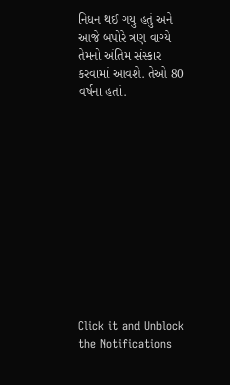નિધન થઈ ગયુ હતું અને આજે બપોરે ત્રણ વાગ્યે તેમનો અંતિમ સંસ્કાર કરવામાં આવશે. તેઓ 80 વર્ષના હતાં.












Click it and Unblock the Notifications